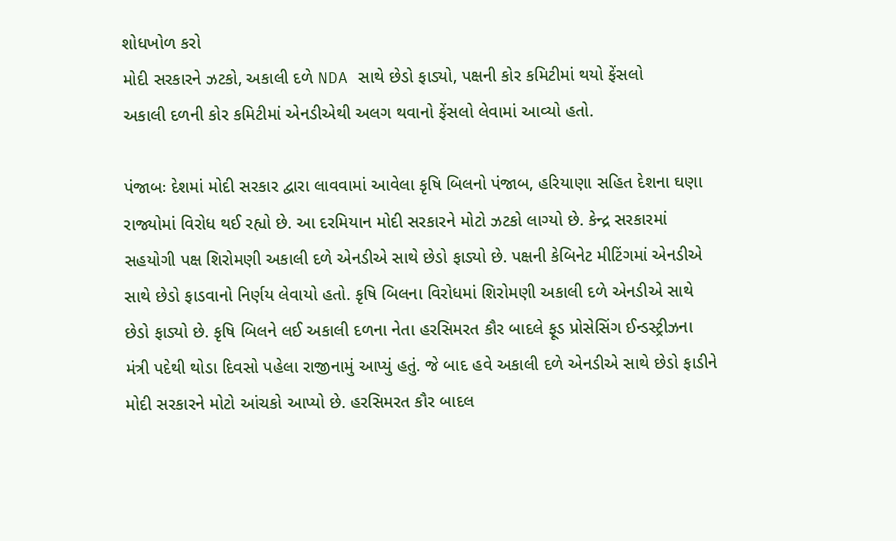શોધખોળ કરો
મોદી સરકારને ઝટકો, અકાલી દળે NDA સાથે છેડો ફાડ્યો, પક્ષની કોર કમિટીમાં થયો ફેંસલો
અકાલી દળની કોર કમિટીમાં એનડીએથી અલગ થવાનો ફેંસલો લેવામાં આવ્યો હતો.

પંજાબઃ દેશમાં મોદી સરકાર દ્વારા લાવવામાં આવેલા કૃષિ બિલનો પંજાબ, હરિયાણા સહિત દેશના ઘણા રાજ્યોમાં વિરોધ થઈ રહ્યો છે. આ દરમિયાન મોદી સરકારને મોટો ઝટકો લાગ્યો છે. કેન્દ્ર સરકારમાં સહયોગી પક્ષ શિરોમણી અકાલી દળે એનડીએ સાથે છેડો ફાડ્યો છે. પક્ષની કેબિનેટ મીટિંગમાં એનડીએ સાથે છેડો ફાડવાનો નિર્ણય લેવાયો હતો. કૃષિ બિલના વિરોધમાં શિરોમણી અકાલી દળે એનડીએ સાથે છેડો ફાડ્યો છે. કૃષિ બિલને લઈ અકાલી દળના નેતા હરસિમરત કૌર બાદલે ફૂડ પ્રોસેસિંગ ઈન્ડસ્ટ્રીઝના મંત્રી પદેથી થોડા દિવસો પહેલા રાજીનામું આપ્યું હતું. જે બાદ હવે અકાલી દળે એનડીએ સાથે છેડો ફાડીને મોદી સરકારને મોટો આંચકો આપ્યો છે. હરસિમરત કૌર બાદલ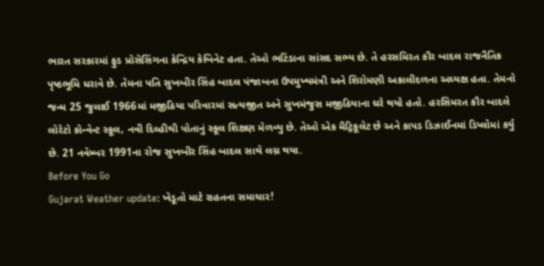ભારત સરકારમાં ફુડ પ્રોસેસિંગના કેન્દ્રિય કેબિનેટ હતા. તેઓ ભટિંડાના સાંસદ સભ્ય છે. તે હરસમિરત કૌર બાદલ રાજનૈતિક પૃષ્ઠભૂમિ ધરાવે છે. તેમના પતિ સુખબીર સિંહ બાદલ પંજાબના ઉપમુખ્યમંત્રી અને શિરોમણી અકાલીદળના અધ્યક્ષ હતા. તેમનો જન્મ 25 જુલાઈ 1966માં મજીઠિયા પરિવારમાં સત્યજીત અને સુખમંજુસ મજીઠિયાના ઘરે થયો હતો. હરસિમરત કૌર બાદલે લોરેટો કોન્વેન્ટ સ્કૂલ, નવી દિલ્હીથી પોતાનું સ્કૂલ શિક્ષણ મેળવ્યુ છે. તેઓ એક મૈટ્રિકૂલેટ છે અને કાપડ ડિઝાઈનમાં ડિપ્લોમાં કર્યુ છે. 21 નવેમ્બર 1991ના રોજ સુખબીર સિંહ બાદલ સાથે લગ્ન થયા.
Before You Go
Gujarat Weather update: ખેડૂતો માટે રાહતના સમાચાર!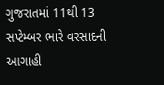ગુજરાતમાં 11થી 13 સપ્ટેમ્બર ભારે વરસાદની આગાહી